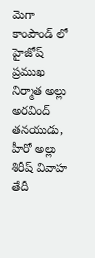మెగా కాంపౌండ్ లో హైజోష్
ప్రముఖ నిర్మాత అల్లు అరవింద్ తనయుడు, హీరో అల్లు శిరీష్ వివాహ తేదీ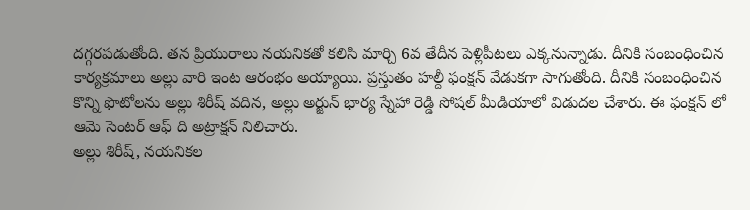దగ్గరపడుతోంది. తన ప్రియురాలు నయనికతో కలిసి మార్చి 6వ తేదీన పెళ్లిపీటలు ఎక్కనున్నాడు. దీనికి సంబంధించిన కార్యక్రమాలు అల్లు వారి ఇంట ఆరంభం అయ్యాయి. ప్రస్తుతం హల్దీ ఫంక్షన్ వేడుకగా సాగుతోంది. దీనికి సంబంధించిన కొన్ని ఫొటోలను అల్లు శిరీష్ వదిన, అల్లు అర్జున్ భార్య స్నేహా రెడ్డి సోషల్ మీడియాలో విడుదల చేశారు. ఈ ఫంక్షన్ లో ఆమె సెంటర్ ఆఫ్ ది అట్రాక్షన్ నిలిచారు.
అల్లు శిరీష్, నయనికల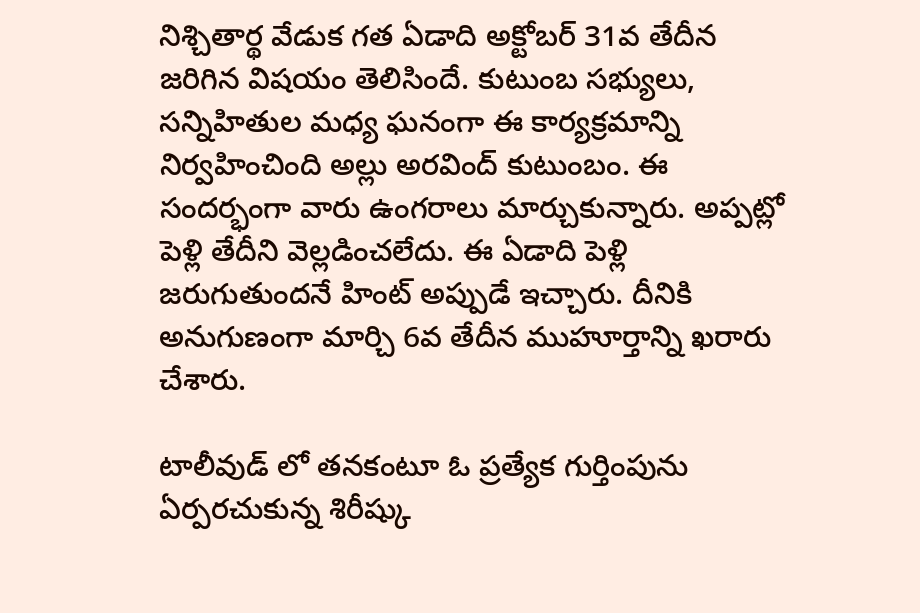నిశ్చితార్థ వేడుక గత ఏడాది అక్టోబర్ 31వ తేదీన జరిగిన విషయం తెలిసిందే. కుటుంబ సభ్యులు, సన్నిహితుల మధ్య ఘనంగా ఈ కార్యక్రమాన్ని నిర్వహించింది అల్లు అరవింద్ కుటుంబం. ఈ సందర్భంగా వారు ఉంగరాలు మార్చుకున్నారు. అప్పట్లో పెళ్లి తేదీని వెల్లడించలేదు. ఈ ఏడాది పెళ్లి జరుగుతుందనే హింట్ అప్పుడే ఇచ్చారు. దీనికి అనుగుణంగా మార్చి 6వ తేదీన ముహూర్తాన్ని ఖరారు చేశారు.

టాలీవుడ్ లో తనకంటూ ఓ ప్రత్యేక గుర్తింపును ఏర్పరచుకున్న శిరీష్కు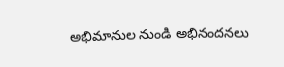అభిమానుల నుండి అభినందనలు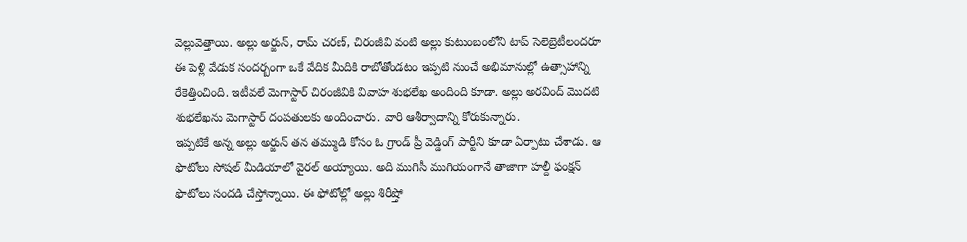వెల్లువెత్తాయి. అల్లు అర్జున్, రామ్ చరణ్, చిరంజీవి వంటి అల్లు కుటుంబంలోని టాప్ సెలెబ్రెటీలందరూ ఈ పెళ్లి వేడుక సందర్బంగా ఒకే వేదిక మీదికి రాబోతోండటం ఇప్పటి నుంచే అభిమానుల్లో ఉత్సాహాన్ని రేకెత్తించింది. ఇటీవలే మెగాస్టార్ చిరంజీవికి వివాహ శుభలేఖ అందింది కూడా. అల్లు అరవింద్ మొదటి శుభలేఖను మెగాస్టార్ దంపతులకు అందించారు. వారి ఆశీర్వాదాన్ని కోరుకున్నారు.
ఇప్పటికే అన్న అల్లు అర్జున్ తన తమ్ముడి కోసం ఓ గ్రాండ్ ప్రీ వెడ్డింగ్ పార్టీని కూడా ఏర్పాటు చేశాడు. ఆ ఫొటోలు సోషల్ మీడియాలో వైరల్ అయ్యాయి. అది ముగిసీ ముగియంగానే తాజాగా హల్దీ ఫంక్షన్ ఫొటోలు సందడి చేస్తోన్నాయి. ఈ ఫోటోల్లో అల్లు శిరీష్తో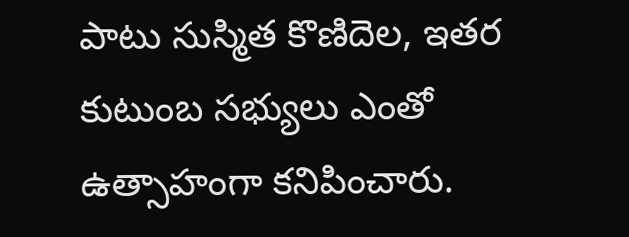పాటు సుస్మిత కొణిదెల, ఇతర కుటుంబ సభ్యులు ఎంతో ఉత్సాహంగా కనిపించారు.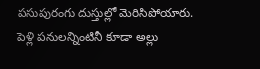పసుపురంగు దుస్తుల్లో మెరిసిపోయారు. పెళ్లి పనులన్నింటినీ కూడా అల్లు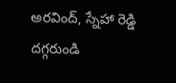అరవింద్, స్నేహా రెడ్డి దగ్గరుండి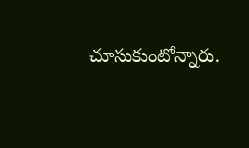చూసుకుంటోన్నారు.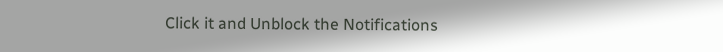Click it and Unblock the Notifications